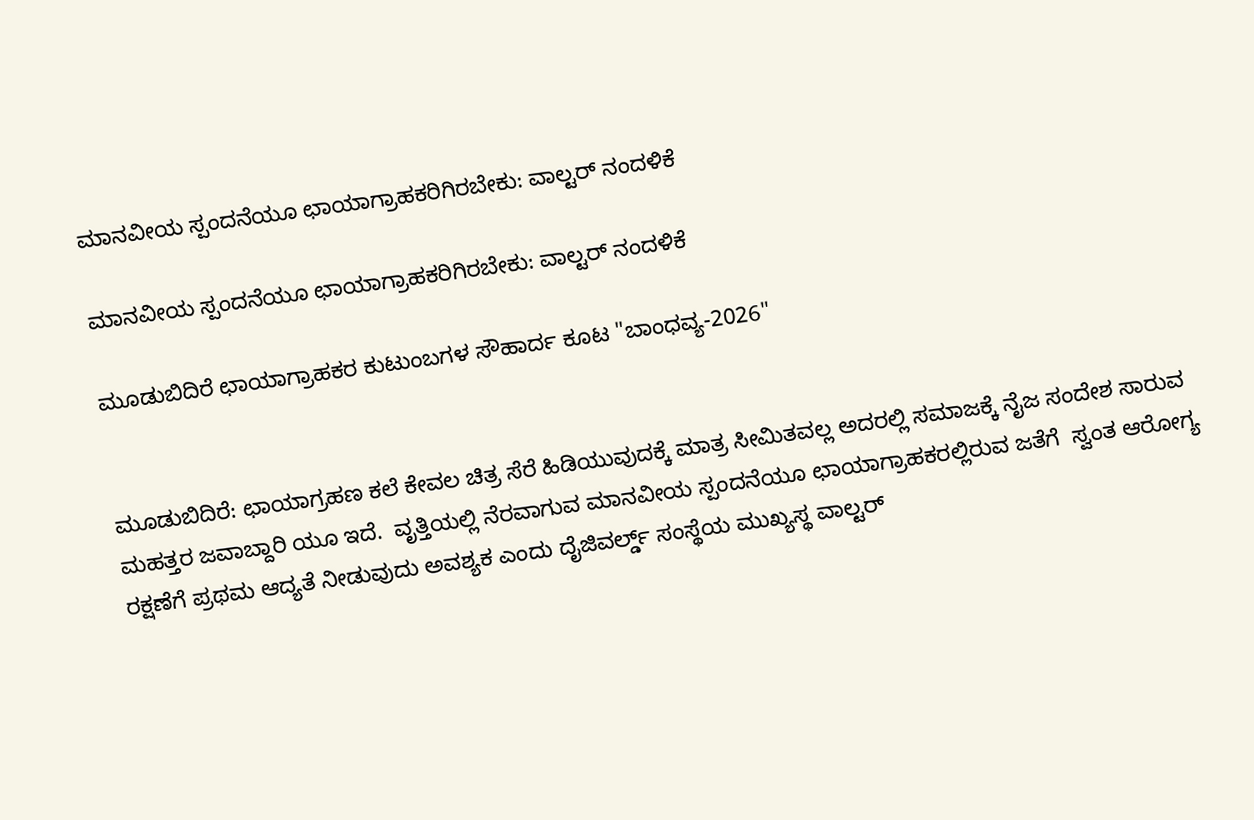ಮಾನವೀಯ ಸ್ಪಂದನೆಯೂ ಛಾಯಾಗ್ರಾಹಕರಿಗಿರಬೇಕು: ವಾಲ್ಟರ್ ನಂದಳಿಕೆ

ಮಾನವೀಯ ಸ್ಪಂದನೆಯೂ ಛಾಯಾಗ್ರಾಹಕರಿಗಿರಬೇಕು: ವಾಲ್ಟರ್ ನಂದಳಿಕೆ

ಮೂಡುಬಿದಿರೆ ಛಾಯಾಗ್ರಾಹಕರ ಕುಟುಂಬಗಳ ಸೌಹಾರ್ದ ಕೂಟ "ಬಾಂಧವ್ಯ-2026"


ಮೂಡುಬಿದಿರೆ: ಛಾಯಾಗ್ರಹಣ ಕಲೆ ಕೇವಲ ಚಿತ್ರ ಸೆರೆ ಹಿಡಿಯುವುದಕ್ಕೆ ಮಾತ್ರ ಸೀಮಿತವಲ್ಲ ಅದರಲ್ಲಿ ಸಮಾಜಕ್ಕೆ ನೈಜ ಸಂದೇಶ ಸಾರುವ ಮಹತ್ತರ ಜವಾಬ್ದಾರಿ ಯೂ ಇದೆ.  ವೃತ್ತಿಯಲ್ಲಿ ನೆರವಾಗುವ ಮಾನವೀಯ ಸ್ಪಂದನೆಯೂ ಛಾಯಾಗ್ರಾಹಕರಲ್ಲಿರುವ ಜತೆಗೆ  ಸ್ವಂತ ಆರೋಗ್ಯ ರಕ್ಷಣೆಗೆ ಪ್ರಥಮ ಆದ್ಯತೆ ನೀಡುವುದು ಅವಶ್ಯಕ ಎಂದು ದೈಜಿವರ್ಲ್ಡ್ ಸಂಸ್ಥೆಯ ಮುಖ್ಯಸ್ಥ ವಾಲ್ಟರ್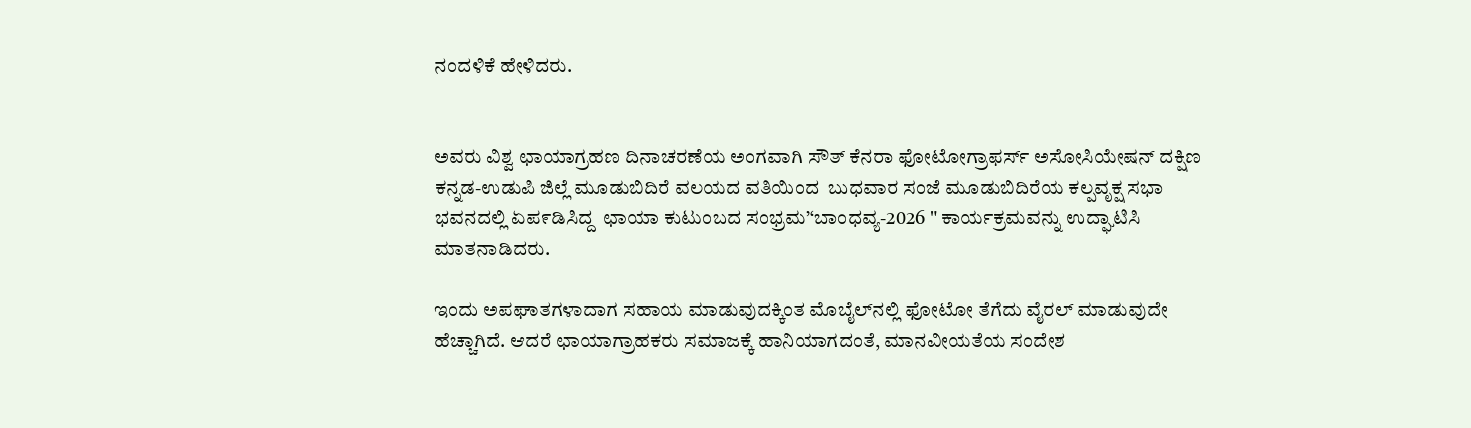ನಂದಳಿಕೆ ಹೇಳಿದರು.


ಅವರು ವಿಶ್ವ ಛಾಯಾಗ್ರಹಣ ದಿನಾಚರಣೆಯ ಅಂಗವಾಗಿ ಸೌತ್ ಕೆನರಾ ಫೋಟೋಗ್ರಾಫರ್ಸ್ ಅಸೋಸಿಯೇಷನ್ ದಕ್ಷಿಣ ಕನ್ನಡ-ಉಡುಪಿ ಜಿಲ್ಲೆ ಮೂಡುಬಿದಿರೆ ವಲಯದ ವತಿಯಿಂದ  ಬುಧವಾರ ಸಂಜೆ ಮೂಡುಬಿದಿರೆಯ ಕಲ್ಪವೃಕ್ಷ ಸಭಾ ಭವನದಲ್ಲಿ ಏಪ೯ಡಿಸಿದ್ದ  ಛಾಯಾ ಕುಟುಂಬದ ಸಂಭ್ರಮ’‘ಬಾಂಧವ್ಯ-2026 " ಕಾರ್ಯಕ್ರಮವನ್ನು ಉದ್ಘಾಟಿಸಿ ಮಾತನಾಡಿದರು.

ಇಂದು ಅಪಘಾತಗಳಾದಾಗ ಸಹಾಯ ಮಾಡುವುದಕ್ಕಿಂತ ಮೊಬೈಲ್‌ನಲ್ಲಿ ಫೋಟೋ ತೆಗೆದು ವೈರಲ್ ಮಾಡುವುದೇ ಹೆಚ್ಚಾಗಿದೆ. ಆದರೆ ಛಾಯಾಗ್ರಾಹಕರು ಸಮಾಜಕ್ಕೆ ಹಾನಿಯಾಗದಂತೆ, ಮಾನವೀಯತೆಯ ಸಂದೇಶ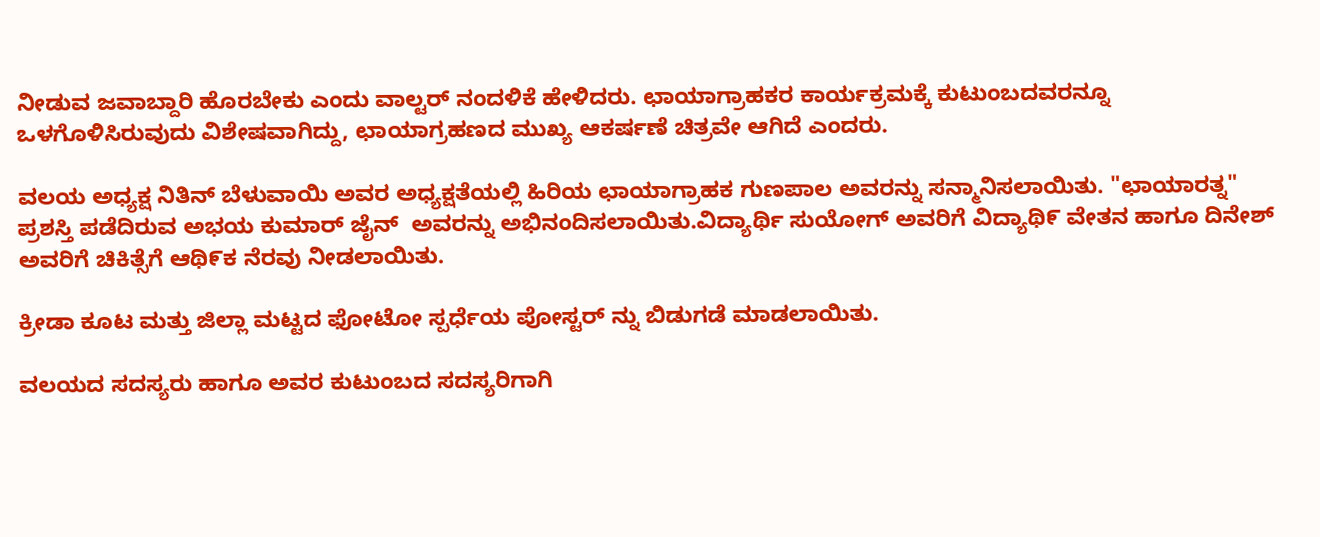ನೀಡುವ ಜವಾಬ್ದಾರಿ ಹೊರಬೇಕು ಎಂದು ವಾಲ್ಟರ್ ನಂದಳಿಕೆ ಹೇಳಿದರು. ಛಾಯಾಗ್ರಾಹಕರ ಕಾರ್ಯಕ್ರಮಕ್ಕೆ ಕುಟುಂಬದವರನ್ನೂ ಒಳಗೊಳಿಸಿರುವುದು ವಿಶೇಷವಾಗಿದ್ದು, ಛಾಯಾಗ್ರಹಣದ ಮುಖ್ಯ ಆಕರ್ಷಣೆ ಚಿತ್ರವೇ ಆಗಿದೆ ಎಂದರು.

ವಲಯ ಅಧ್ಯಕ್ಷ ನಿತಿನ್ ಬೆಳುವಾಯಿ ಅವರ ಅಧ್ಯಕ್ಷತೆಯಲ್ಲಿ ಹಿರಿಯ ಛಾಯಾಗ್ರಾಹಕ ಗುಣಪಾಲ ಅವರನ್ನು ಸನ್ಮಾನಿಸಲಾಯಿತು. "ಛಾಯಾರತ್ನ" ಪ್ರಶಸ್ತಿ ಪಡೆದಿರುವ ಅಭಯ ಕುಮಾರ್ ಜೈನ್  ಅವರನ್ನು ಅಭಿನಂದಿಸಲಾಯಿತು.ವಿದ್ಯಾರ್ಥಿ ಸುಯೋಗ್ ಅವರಿಗೆ ವಿದ್ಯಾಥಿ೯ ವೇತನ ಹಾಗೂ ದಿನೇಶ್ ಅವರಿಗೆ ಚಿಕಿತ್ಸೆಗೆ ಆಥಿ೯ಕ ನೆರವು ನೀಡಲಾಯಿತು.

ಕ್ರೀಡಾ ಕೂಟ ಮತ್ತು ಜಿಲ್ಲಾ ಮಟ್ಟದ ಫೋಟೋ ಸ್ಪರ್ಧೆಯ ಪೋಸ್ಟರ್ ನ್ನು ಬಿಡುಗಡೆ ಮಾಡಲಾಯಿತು.

ವಲಯದ ಸದಸ್ಯರು ಹಾಗೂ ಅವರ ಕುಟುಂಬದ ಸದಸ್ಯರಿಗಾಗಿ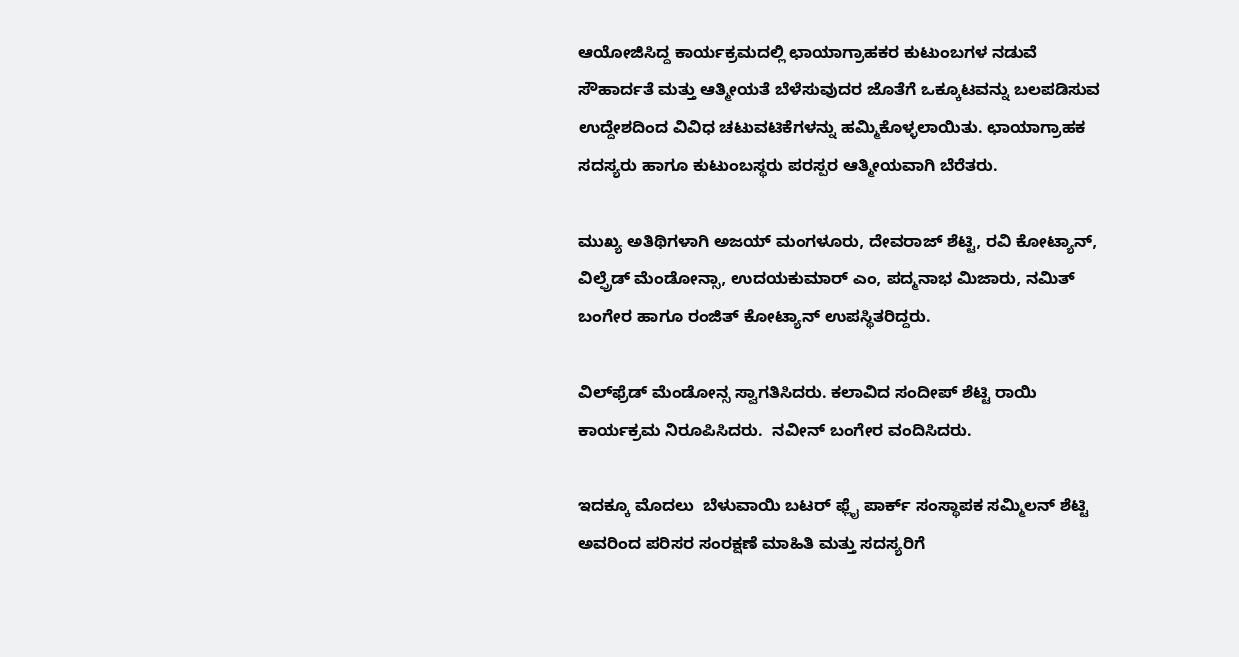ಆಯೋಜಿಸಿದ್ದ ಕಾರ್ಯಕ್ರಮದಲ್ಲಿ ಛಾಯಾಗ್ರಾಹಕರ ಕುಟುಂಬಗಳ ನಡುವೆ ಸೌಹಾರ್ದತೆ ಮತ್ತು ಆತ್ಮೀಯತೆ ಬೆಳೆಸುವುದರ ಜೊತೆಗೆ ಒಕ್ಕೂಟವನ್ನು ಬಲಪಡಿಸುವ ಉದ್ದೇಶದಿಂದ ವಿವಿಧ ಚಟುವಟಿಕೆಗಳನ್ನು ಹಮ್ಮಿಕೊಳ್ಳಲಾಯಿತು. ಛಾಯಾಗ್ರಾಹಕ ಸದಸ್ಯರು ಹಾಗೂ ಕುಟುಂಬಸ್ಥರು ಪರಸ್ಪರ ಆತ್ಮೀಯವಾಗಿ ಬೆರೆತರು.

ಮುಖ್ಯ ಅತಿಥಿಗಳಾಗಿ ಅಜಯ್ ಮಂಗಳೂರು, ದೇವರಾಜ್ ಶೆಟ್ಟಿ, ರವಿ ಕೋಟ್ಯಾನ್, ವಿಲ್ಫ್ರೆಡ್ ಮೆಂಡೋನ್ಸಾ, ಉದಯಕುಮಾರ್ ಎಂ, ಪದ್ಮನಾಭ ಮಿಜಾರು, ನಮಿತ್ ಬಂಗೇರ ಹಾಗೂ ರಂಜಿತ್ ಕೋಟ್ಯಾನ್ ಉಪಸ್ಥಿತರಿದ್ದರು.

ವಿಲ್‌ಫ್ರೆಡ್ ಮೆಂಡೋನ್ಸ ಸ್ವಾಗತಿಸಿದರು. ಕಲಾವಿದ ಸಂದೀಪ್ ಶೆಟ್ಟಿ ರಾಯಿ ಕಾರ್ಯಕ್ರಮ ನಿರೂಪಿಸಿದರು.  ನವೀನ್ ಬಂಗೇರ ವಂದಿಸಿದರು.

ಇದಕ್ಕೂ ಮೊದಲು  ಬೆಳುವಾಯಿ ಬಟರ್ ಫ್ಲೈ ಪಾರ್ಕ್ ಸಂಸ್ಥಾಪಕ ಸಮ್ಮಿಲನ್ ಶೆಟ್ಟಿ ಅವರಿಂದ ಪರಿಸರ ಸಂರಕ್ಷಣೆ ಮಾಹಿತಿ ಮತ್ತು ಸದಸ್ಯರಿಗೆ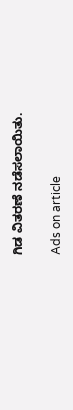ಗಿಡ ವಿತರಣೆ ನಡೆಸಲಾಯಿತು.

Ads on article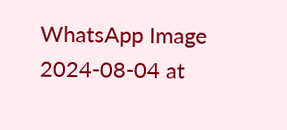WhatsApp Image 2024-08-04 at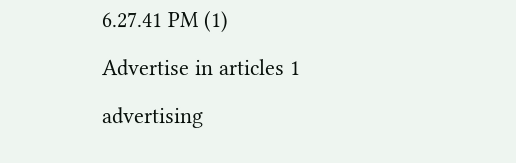6.27.41 PM (1)

Advertise in articles 1

advertising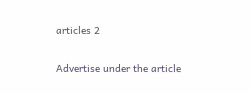articles 2

Advertise under the article